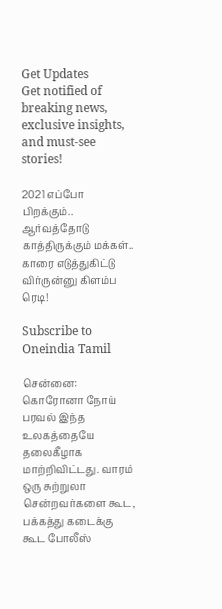Get Updates
Get notified of breaking news, exclusive insights, and must-see stories!

2021 எப்போ பிறக்கும்.. ஆர்வத்தோடு காத்திருக்கும் மக்கள்.. காரை எடுத்துகிட்டு விர்ருன்னு கிளம்ப ரெடி!

Subscribe to Oneindia Tamil

சென்னை: கொரோனா நோய் பரவல் இந்த உலகத்தையே தலைகீழாக மாற்றிவிட்டது. வாரம் ஒரு சுற்றுலா சென்றவர்களை கூட, பக்கத்து கடைக்கு கூட போலீஸ்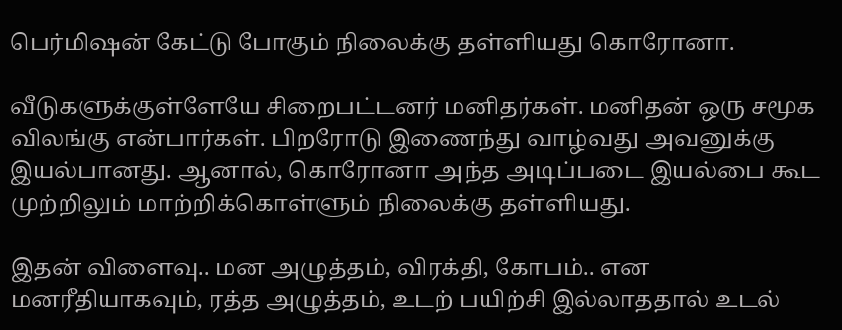பெர்மிஷன் கேட்டு போகும் நிலைக்கு தள்ளியது கொரோனா.

வீடுகளுக்குள்ளேயே சிறைபட்டனர் மனிதர்கள். மனிதன் ஒரு சமூக விலங்கு என்பார்கள். பிறரோடு இணைந்து வாழ்வது அவனுக்கு இயல்பானது. ஆனால், கொரோனா அந்த அடிப்படை இயல்பை கூட முற்றிலும் மாற்றிக்கொள்ளும் நிலைக்கு தள்ளியது.

இதன் விளைவு.. மன அழுத்தம், விரக்தி, கோபம்.. என மனரீதியாகவும், ரத்த அழுத்தம், உடற் பயிற்சி இல்லாததால் உடல்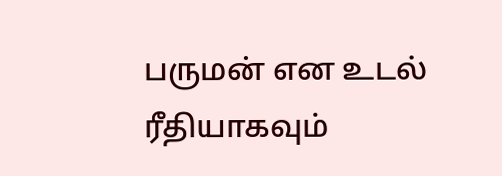பருமன் என உடல் ரீதியாகவும்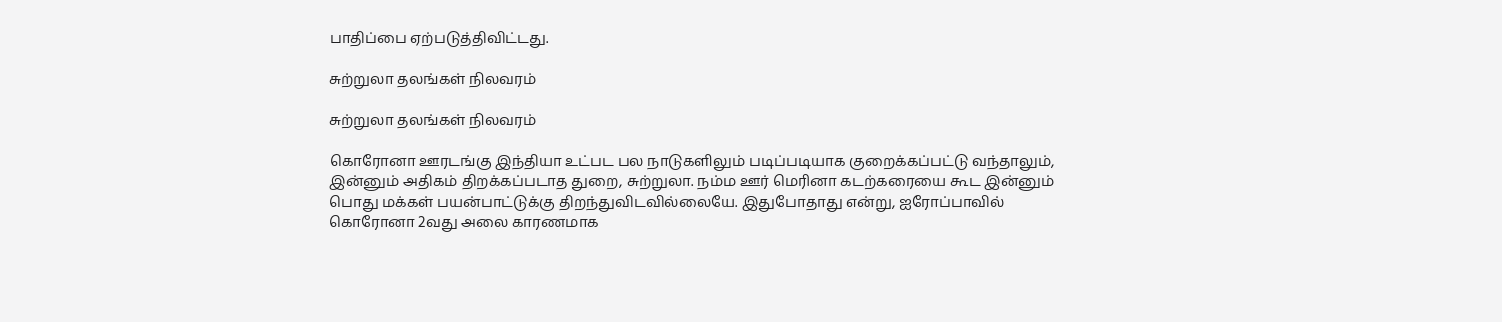பாதிப்பை ஏற்படுத்திவிட்டது.

சுற்றுலா தலங்கள் நிலவரம்

சுற்றுலா தலங்கள் நிலவரம்

கொரோனா ஊரடங்கு இந்தியா உட்பட பல நாடுகளிலும் படிப்படியாக குறைக்கப்பட்டு வந்தாலும், இன்னும் அதிகம் திறக்கப்படாத துறை, சுற்றுலா. நம்ம ஊர் மெரினா கடற்கரையை கூட இன்னும் பொது மக்கள் பயன்பாட்டுக்கு திறந்துவிடவில்லையே. இதுபோதாது என்று, ஐரோப்பாவில் கொரோனா 2வது அலை காரணமாக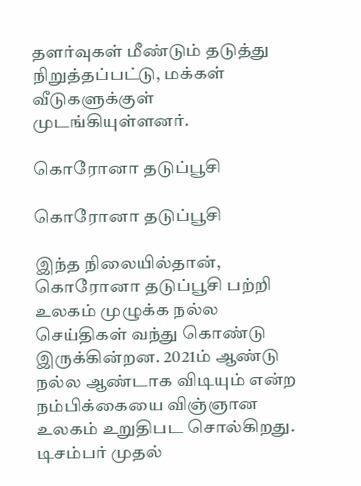தளர்வுகள் மீண்டும் தடுத்து நிறுத்தப்பட்டு, மக்கள் வீடுகளுக்குள் முடங்கியுள்ளனர்.

கொரோனா தடுப்பூசி

கொரோனா தடுப்பூசி

இந்த நிலையில்தான், கொரோனா தடுப்பூசி பற்றி உலகம் முழுக்க நல்ல செய்திகள் வந்து கொண்டு இருக்கின்றன. 2021ம் ஆண்டு நல்ல ஆண்டாக விடியும் என்ற நம்பிக்கையை விஞ்ஞான உலகம் உறுதிபட சொல்கிறது. டிசம்பர் முதல்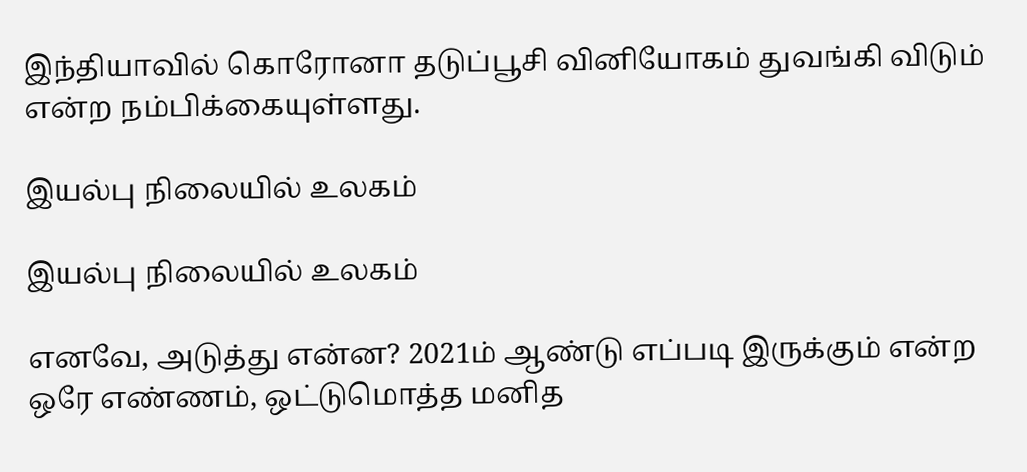இந்தியாவில் கொரோனா தடுப்பூசி வினியோகம் துவங்கி விடும் என்ற நம்பிக்கையுள்ளது.

இயல்பு நிலையில் உலகம்

இயல்பு நிலையில் உலகம்

எனவே, அடுத்து என்ன? 2021ம் ஆண்டு எப்படி இருக்கும் என்ற ஒரே எண்ணம், ஒட்டுமொத்த மனித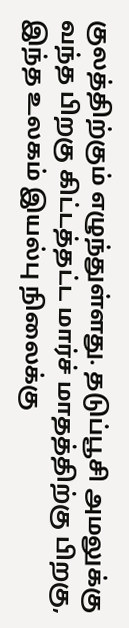குலத்திற்கும் எழுந்துள்ளது. தடுப்பூசி அமலுக்கு வந்த பிறகு கிட்டத்தட்ட மார்ச் மாதத்திற்கு பிறகு, இந்த உலகம் இயல்பு நிலைக்கு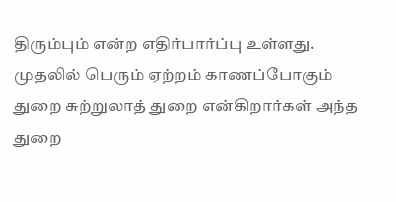திரும்பும் என்ற எதிர்பார்ப்பு உள்ளது. முதலில் பெரும் ஏற்றம் காணப்போகும் துறை சுற்றுலாத் துறை என்கிறார்கள் அந்த துறை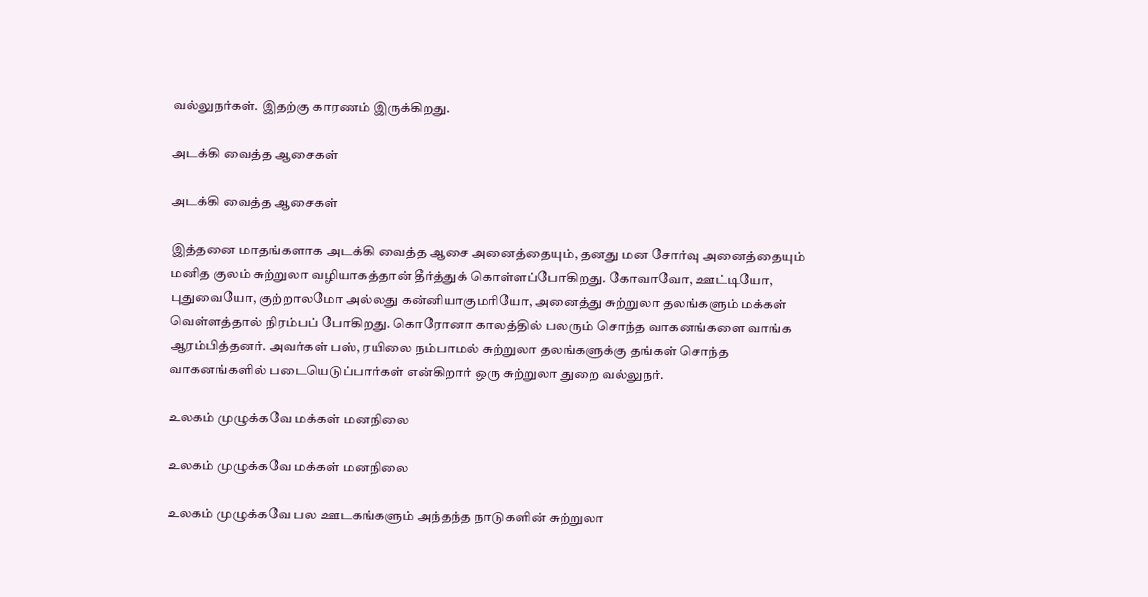வல்லுநர்கள். இதற்கு காரணம் இருக்கிறது.

அடக்கி வைத்த ஆசைகள்

அடக்கி வைத்த ஆசைகள்

இத்தனை மாதங்களாக அடக்கி வைத்த ஆசை அனைத்தையும், தனது மன சோர்வு அனைத்தையும் மனித குலம் சுற்றுலா வழியாகத்தான் தீர்த்துக் கொள்ளப்போகிறது. கோவாவோ, ஊட்டியோ, புதுவையோ, குற்றாலமோ அல்லது கன்னியாகுமரியோ, அனைத்து சுற்றுலா தலங்களும் மக்கள் வெள்ளத்தால் நிரம்பப் போகிறது. கொரோனா காலத்தில் பலரும் சொந்த வாகனங்களை வாங்க ஆரம்பித்தனர். அவர்கள் பஸ், ரயிலை நம்பாமல் சுற்றுலா தலங்களுக்கு தங்கள் சொந்த வாகனங்களில் படையெடுப்பார்கள் என்கிறார் ஒரு சுற்றுலா துறை வல்லுநர்.

உலகம் முழுக்கவே மக்கள் மனநிலை

உலகம் முழுக்கவே மக்கள் மனநிலை

உலகம் முழுக்கவே பல ஊடகங்களும் அந்தந்த நாடுகளின் சுற்றுலா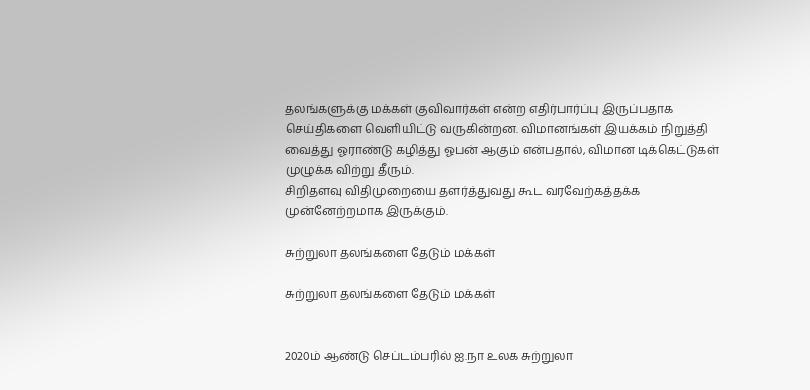தலங்களுக்கு மக்கள் குவிவார்கள் என்ற எதிர்பார்ப்பு இருப்பதாக செய்திகளை வெளியிட்டு வருகின்றன. விமானங்கள் இயக்கம் நிறுத்தி வைத்து ஓராண்டு கழித்து ஓபன் ஆகும் என்பதால், விமான டிக்கெட்டுகள் முழுக்க விற்று தீரும்.
சிறிதளவு விதிமுறையை தளர்த்துவது கூட வரவேற்கத்தக்க முன்னேற்றமாக இருக்கும்.

சுற்றுலா தலங்களை தேடும் மக்கள்

சுற்றுலா தலங்களை தேடும் மக்கள்


2020ம் ஆண்டு செப்டம்பரில் ஐ.நா உலக சுற்றுலா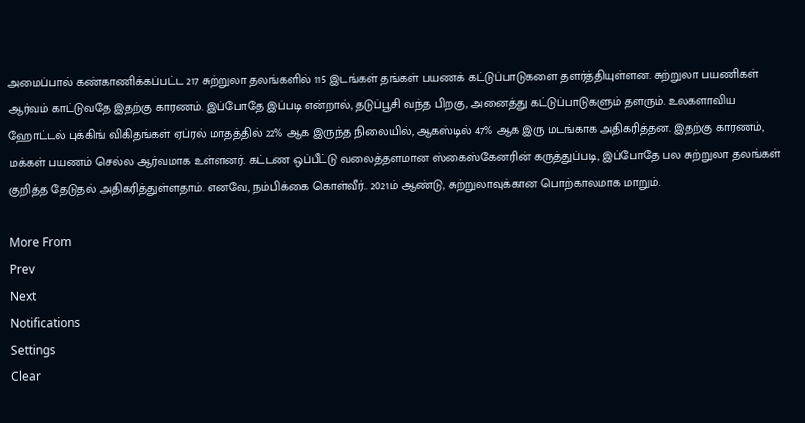அமைப்பால் கண்காணிக்கப்பட்ட 217 சுற்றுலா தலங்களில் 115 இடங்கள் தங்கள் பயணக் கட்டுப்பாடுகளை தளர்த்தியுள்ளன. சுற்றுலா பயணிகள் ஆர்வம் காட்டுவதே இதற்கு காரணம். இப்போதே இப்படி என்றால், தடுப்பூசி வந்த பிறகு, அனைத்து கட்டுப்பாடுகளும் தளரும். உலகளாவிய ஹோட்டல் புக்கிங் விகிதங்கள் ஏப்ரல் மாதத்தில் 22% ஆக இருந்த நிலையில், ஆகஸ்டில் 47% ஆக இரு மடங்காக அதிகரித்தன. இதற்கு காரணம், மக்கள் பயணம் செல்ல ஆர்வமாக உள்ளனர். கட்டண ஒப்பீட்டு வலைத்தளமான ஸ்கைஸ்கேனரின் கருத்துப்படி, இப்போதே பல சுற்றுலா தலங்கள் குறித்த தேடுதல் அதிகரித்துள்ளதாம். எனவே, நம்பிக்கை கொள்வீர்.. 2021ம் ஆண்டு, சுற்றுலாவுக்கான பொற்காலமாக மாறும்.

More From
Prev
Next
Notifications
Settings
Clear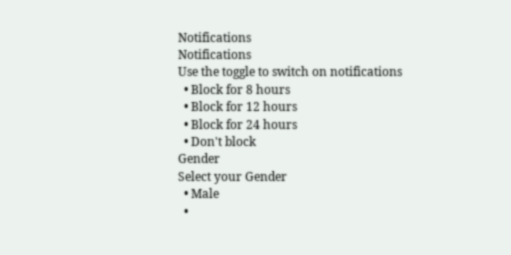Notifications
Notifications
Use the toggle to switch on notifications
  • Block for 8 hours
  • Block for 12 hours
  • Block for 24 hours
  • Don't block
Gender
Select your Gender
  • Male
  •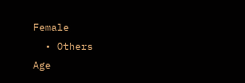Female
  • Others
Age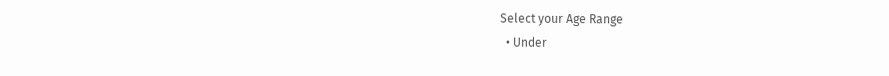Select your Age Range
  • Under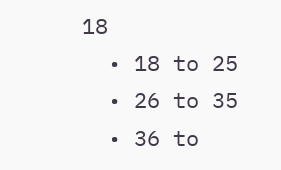18
  • 18 to 25
  • 26 to 35
  • 36 to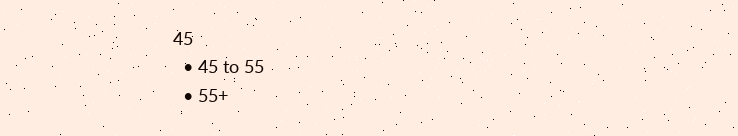45
  • 45 to 55
  • 55+